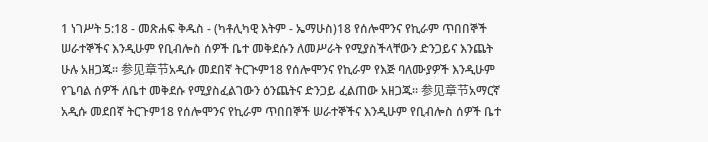1 ነገሥት 5:18 - መጽሐፍ ቅዱስ - (ካቶሊካዊ እትም - ኤማሁስ)18 የሰሎሞንና የኪራም ጥበበኞች ሠራተኞችና እንዲሁም የቢብሎስ ሰዎች ቤተ መቅደሱን ለመሥራት የሚያስችላቸውን ድንጋይና እንጨት ሁሉ አዘጋጁ። 参见章节አዲሱ መደበኛ ትርጒም18 የሰሎሞንና የኪራም የእጅ ባለሙያዎች እንዲሁም የጌባል ሰዎች ለቤተ መቅደሱ የሚያስፈልገውን ዕንጨትና ድንጋይ ፈልጠው አዘጋጁ። 参见章节አማርኛ አዲሱ መደበኛ ትርጉም18 የሰሎሞንና የኪራም ጥበበኞች ሠራተኞችና እንዲሁም የቢብሎስ ሰዎች ቤተ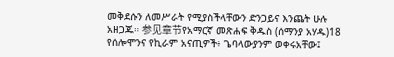መቅደሱን ለመሥራት የሚያስችላቸውን ድንጋይና እንጨት ሁሉ አዘጋጁ። 参见章节የአማርኛ መጽሐፍ ቅዱስ (ሰማንያ አሃዱ)18 የሰሎሞንና የኪራም አናጢዎች፥ ጌባላውያንም ወቀሩአቸው፤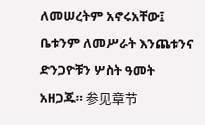ለመሠረትም አኖሩአቸው፤ ቤቱንም ለመሥራት እንጨቱንና ድንጋዮቹን ሦስት ዓመት አዘጋጁ። 参见章节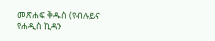መጽሐፍ ቅዱስ (የብሉይና የሐዲስ ኪዳን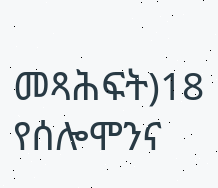መጻሕፍት)18 የሰሎሞንና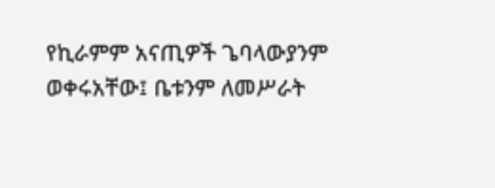የኪራምም አናጢዎች ጌባላውያንም ወቀሩአቸው፤ ቤቱንም ለመሥራት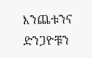እንጨቱንና ድንጋዮቹን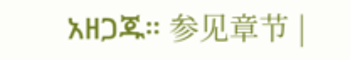አዘጋጁ። 参见章节 |